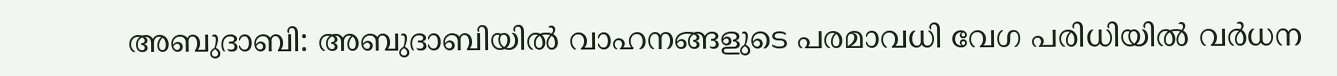അബുദാബി: അബുദാബിയില്‍ വാഹനങ്ങളുടെ പരമാവധി വേഗ പരിധിയില്‍ വര്‍ധന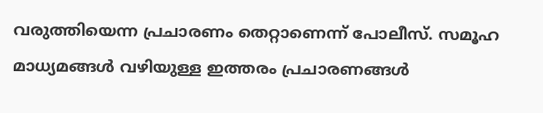വരുത്തിയെന്ന പ്രചാരണം തെറ്റാണെന്ന് പോലീസ്. സമൂഹ മാധ്യമങ്ങള്‍ വഴിയുള്ള ഇത്തരം പ്രചാരണങ്ങള്‍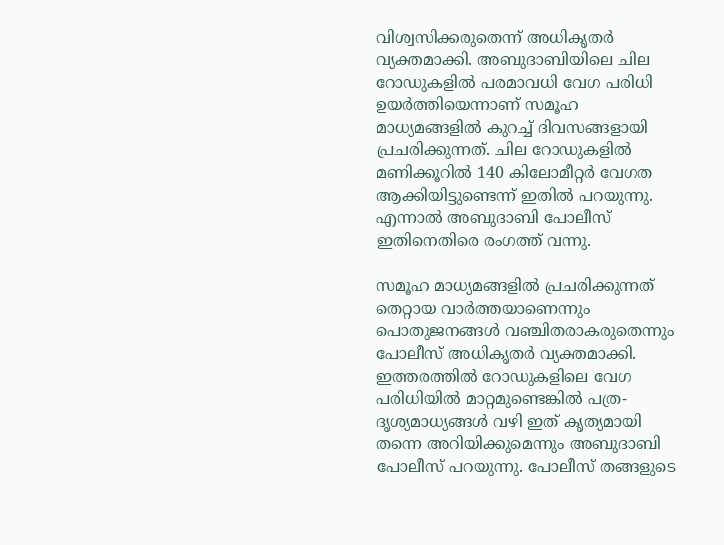വിശ്വസിക്കരുതെന്ന് അധികൃതര്‍ വ്യക്തമാക്കി. അബുദാബിയിലെ ചില റോഡുകളില്‍ പരമാവധി വേഗ പരിധി ഉയര്‍ത്തിയെന്നാണ് സമൂഹ മാധ്യമങ്ങളില്‍ കുറച്ച് ദിവസങ്ങളായി പ്രചരിക്കുന്നത്. ചില റോഡുകളില്‍ മണിക്കൂറില്‍ 140 കിലോമീറ്റര്‍ വേഗത ആക്കിയിട്ടുണ്ടെന്ന് ഇതില്‍ പറയുന്നു. എന്നാല്‍ അബുദാബി പോലീസ് ഇതിനെതിരെ രംഗത്ത് വന്നു.

സമൂഹ മാധ്യമങ്ങളില്‍ പ്രചരിക്കുന്നത് തെറ്റായ വാര്‍ത്തയാണെന്നും പൊതുജനങ്ങള്‍ വഞ്ചിതരാകരുതെന്നും പോലീസ് അധികൃതര്‍ വ്യക്തമാക്കി. ഇത്തരത്തില്‍ റോഡുകളിലെ വേഗ പരിധിയില്‍ മാറ്റമുണ്ടെങ്കില്‍ പത്ര-ദൃശ്യമാധ്യങ്ങള്‍ വഴി ഇത് കൃത്യമായി തന്നെ അറിയിക്കുമെന്നും അബുദാബി പോലീസ് പറയുന്നു. പോലീസ് തങ്ങളുടെ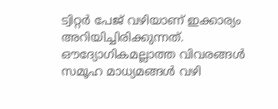ട്വിറ്റര്‍ പേജ് വഴിയാണ് ഇക്കാര്യം അറിയിച്ചിരിക്കുന്നത്. ഔദ്യോഗികമല്ലാത്ത വിവരങ്ങള്‍ സമൂഹ മാധ്യമങ്ങള്‍ വഴി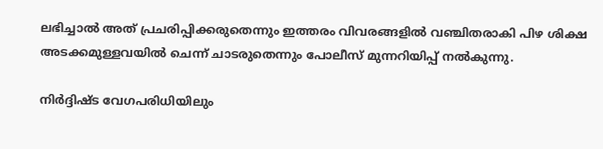ലഭിച്ചാല്‍ അത് പ്രചരിപ്പിക്കരുതെന്നും ഇത്തരം വിവരങ്ങളില്‍ വഞ്ചിതരാകി പിഴ ശിക്ഷ അടക്കമുള്ളവയില്‍ ചെന്ന് ചാടരുതെന്നും പോലീസ് മുന്നറിയിപ്പ് നല്‍കുന്നു.

നിര്‍ദ്ദിഷ്ട വേഗപരിധിയിലും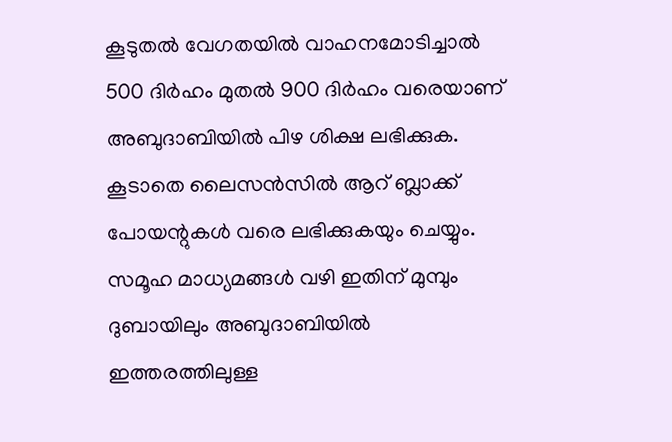കൂടുതല്‍ വേഗതയില്‍ വാഹനമോടിച്ചാല്‍ 500 ദിര്‍ഹം മുതല്‍ 900 ദിര്‍ഹം വരെയാണ് അബുദാബിയില്‍ പിഴ ശിക്ഷ ലഭിക്കുക. കൂടാതെ ലൈസന്‍സില്‍ ആറ് ബ്ലാക്ക് പോയന്റുകള്‍ വരെ ലഭിക്കുകയും ചെയ്യും. സമൂഹ മാധ്യമങ്ങള്‍ വഴി ഇതിന് മുമ്പും ദുബായിലും അബുദാബിയില്‍ ഇത്തരത്തിലുള്ള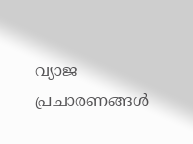വ്യാജ പ്രചാരണങ്ങള്‍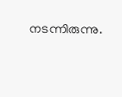നടന്നിരുന്നു.